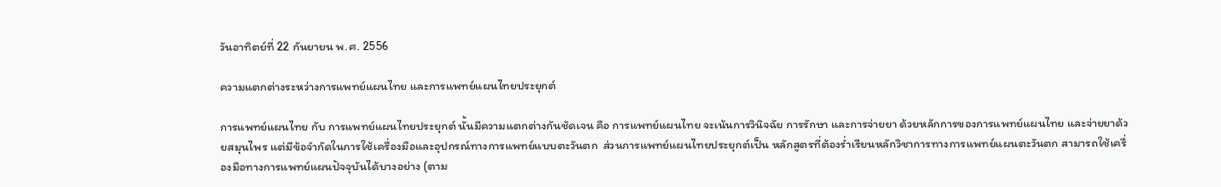วันอาทิตย์ที่ 22 กันยายน พ.ศ. 2556

ความแตกต่างระหว่างการแพทย์แผนไทย และการแพทย์แผนไทยประยุกต์

การแพทย์แผนไทย กับ การแพทย์แผนไทยประยุกต์ นั้นมีความแตกต่างกันชัดเจน คือ การแพทย์แผนไทย จะเน้นการวินิจฉัย การรักษา และการจ่ายยา ด้วยหลักการของการแพทย์แผนไทย และจ่ายยาด้วยสมุนไพร แต่มีข้อจำกัดในการใช้เครื่องมือและอุปกรณ์ทางการแพทย์แบบตะวันตก  ส่วนการแพทย์แผนไทยประยุกต์เป็น หลักสูตรที่ต้องร่ำเรียนหลักวิชาการทางการแพทย์แผนตะวันตก สามารถใช้เครื่องมือทางการแพทย์แผนปัจจุบันได้บางอย่าง (ตาม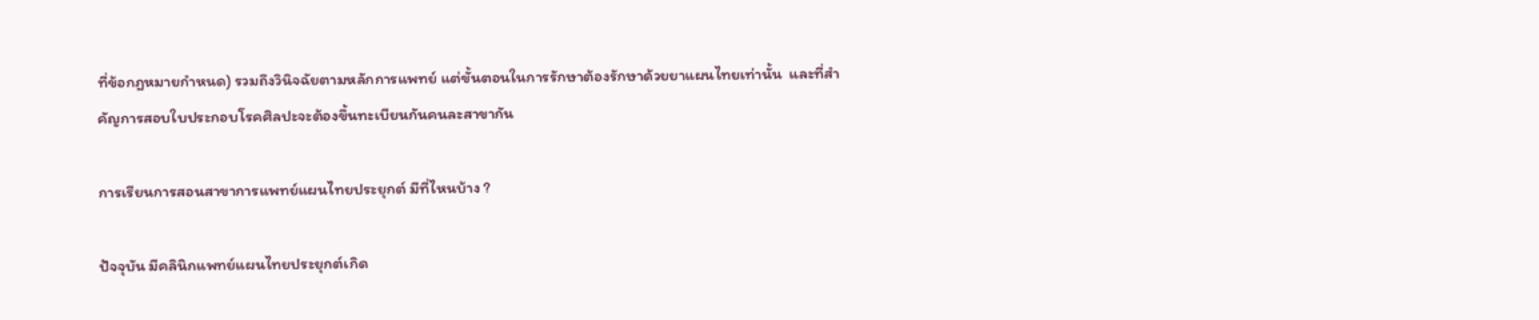ที่ข้อกฎหมายกำหนด) รวมถึงวินิจฉัยตามหลักการแพทย์ แต่ขั้นตอนในการรักษาต้องรักษาด้วยยาแผนไทยเท่านั้น  และที่สำคัญการสอบใบประกอบโรคศิลปะจะต้องขึ้นทะเบียนกันคนละสาขากัน

การเรียนการสอนสาขาการแพทย์แผนไทยประยุกต์ มีที่ไหนบ้าง ?

ปัจจุบัน มีคลินิกแพทย์แผนไทยประยุกต์เกิด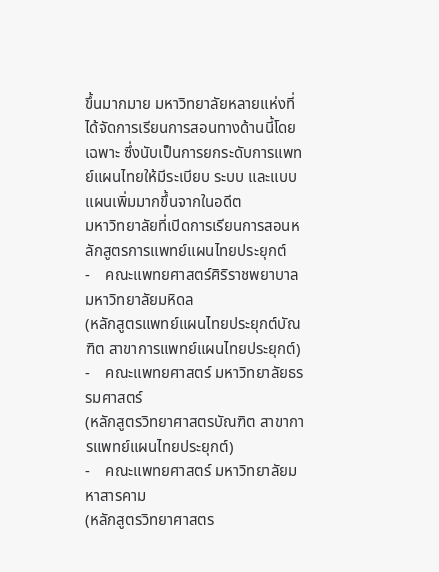ขึ้นมากมาย มหาวิทยาลัยหลายแห่งที่ได้จัดการเรียนการสอนทางด้านนี้โดยเฉพาะ ซึ่งนับเป็นการยกระดับการแพทย์แผนไทยให้มีระเบียบ ระบบ และแบบแผนเพิ่มมากขึ้นจากในอดีต
มหาวิทยาลัยที่เปิดการเรียนการสอนหลักสูตรการแพทย์แผนไทยประยุกต์
-    คณะแพทยศาสตร์ศิริราชพยาบาล มหาวิทยาลัยมหิดล
(หลักสูตรแพทย์แผนไทยประยุกต์บัณฑิต สาขาการแพทย์แผนไทยประยุกต์)
-    คณะแพทยศาสตร์ มหาวิทยาลัยธรรมศาสตร์
(หลักสูตรวิทยาศาสตรบัณฑิต สาขาการแพทย์แผนไทยประยุกต์)
-    คณะแพทยศาสตร์ มหาวิทยาลัยมหาสารคาม
(หลักสูตรวิทยาศาสตร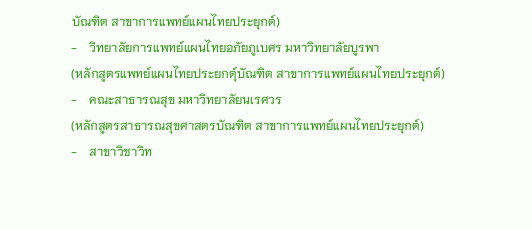บัณฑิต สาขาการแพทย์แผนไทยประยุกต์)
-    วิทยาลัยการแพทย์แผนไทยอภัยภูเบศร มหาวิทยาลัยบูรพา
(หลักสูตรแพทย์แผนไทยประยกตุ์บัณฑิต สาขาการแพทย์แผนไทยประยุกต์)
-    คณะสาธารณสุข มหาวิทยาลัยนเรศวร
(หลักสูตรสาธารณสุขศาสตรบัณฑิต สาขาการแพทย์แผนไทยประยุกต์)
-    สาขาวิชาวิท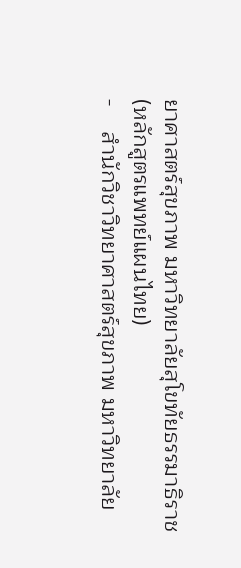ยาศาสตร์สุขภาพ มหาวิทยาลัยสุโขทัยธรรมาธิราช
(หลักสูตรแพทย์แผนไทย)
-    สำนักวิชาวิทยาศาสตร์สุขภาพ มหาวิทยาลัย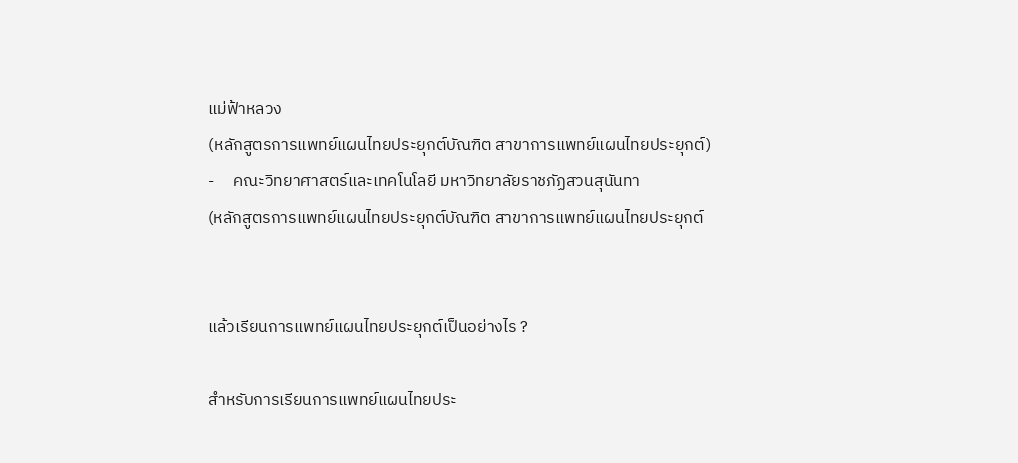แม่ฟ้าหลวง
(หลักสูตรการแพทย์แผนไทยประยุกต์บัณฑิต สาขาการแพทย์แผนไทยประยุกต์)
-     คณะวิทยาศาสตร์และเทคโนโลยี มหาวิทยาลัยราชภัฏสวนสุนันทา
(หลักสูตรการแพทย์แผนไทยประยุกต์บัณฑิต สาขาการแพทย์แผนไทยประยุกต์


แล้วเรียนการแพทย์แผนไทยประยุกต์เป็นอย่างไร ?

สำหรับการเรียนการแพทย์แผนไทยประ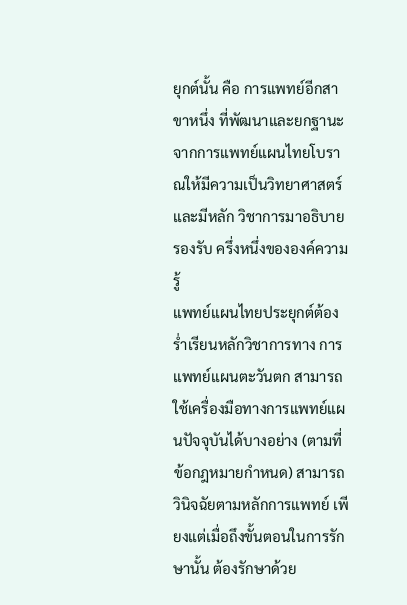ยุกต์นั้น คือ การแพทย์อีกสาขาหนึ่ง ที่พัฒนาและยกฐานะจากการแพทย์แผนไทยโบราณให้มีความเป็นวิทยาศาสตร์และมีหลัก วิชาการมาอธิบายรองรับ ครึ่งหนึ่งขององค์ความรู้
แพทย์แผนไทยประยุกต์ต้องร่ำเรียนหลักวิชาการทาง การแพทย์แผนตะวันตก สามารถใช้เครื่องมือทางการแพทย์แผนปัจจุบันได้บางอย่าง (ตามที่ข้อกฎหมายกำหนด) สามารถวินิจฉัยตามหลักการแพทย์ เพียงแต่เมื่อถึงขั้นตอนในการรักษานั้น ต้องรักษาด้วย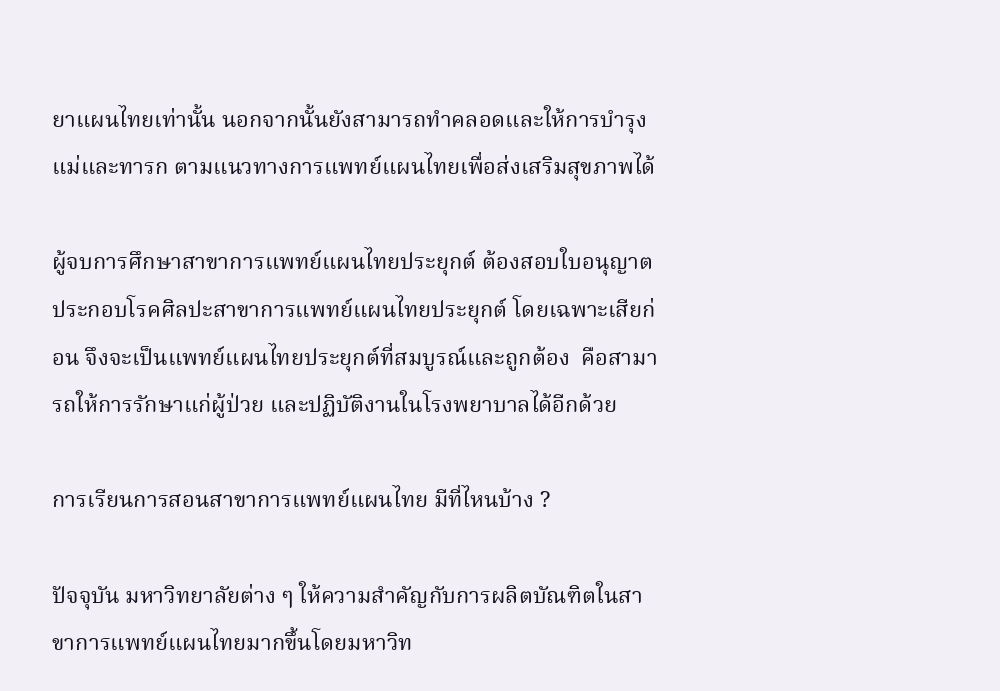ยาแผนไทยเท่านั้น นอกจากนั้นยังสามารถทำคลอดและให้การบำรุงแม่และทารก ตามแนวทางการแพทย์แผนไทยเพื่อส่งเสริมสุขภาพได้

ผู้จบการศึกษาสาขาการแพทย์แผนไทยประยุกต์ ต้องสอบใบอนุญาตประกอบโรคศิลปะสาขาการแพทย์แผนไทยประยุกต์ โดยเฉพาะเสียก่อน จึงจะเป็นแพทย์แผนไทยประยุกต์ที่สมบูรณ์และถูกต้อง  คือสามารถให้การรักษาแก่ผู้ป่วย และปฏิบัติงานในโรงพยาบาลได้อีกด้วย

การเรียนการสอนสาขาการแพทย์แผนไทย มีที่ไหนบ้าง ?

ปัจจุบัน มหาวิทยาลัยต่าง ๆ ให้ความสำคัญกับการผลิตบัณฑิตในสาขาการแพทย์แผนไทยมากขึ้นโดยมหาวิท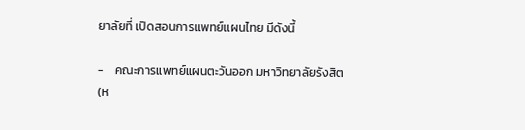ยาลัยที่ เปิดสอนการแพทย์แผนไทย มีดังนี้

-    คณะการแพทย์แผนตะวันออก มหาวิทยาลัยรังสิต
(ห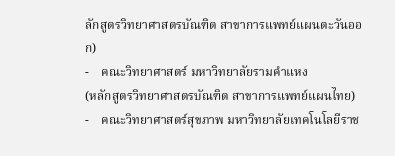ลักสูตรวิทยาศาสตรบัณฑิต สาขาการแพทย์แผนตะวันออก)
-    คณะวิทยาศาสตร์ มหาวิทยาลัยรามคำแหง
(หลักสูตรวิทยาศาสตรบัณฑิต สาขาการแพทย์แผนไทย)
-    คณะวิทยาศาสตร์สุขภาพ มหาวิทยาลัยเทคโนโลยีราช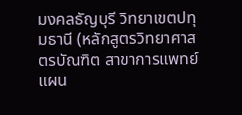มงคลธัญบุรี วิทยาเขตปทุมธานี (หลักสูตรวิทยาศาสตรบัณฑิต สาขาการแพทย์แผน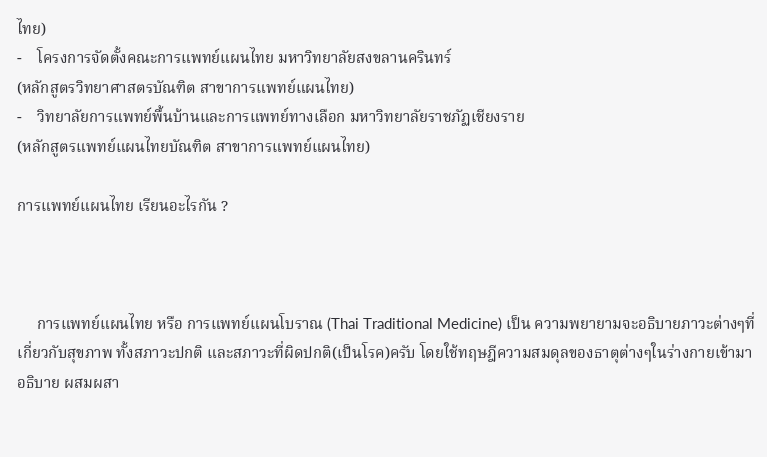ไทย)
-    โครงการจัดตั้งคณะการแพทย์แผนไทย มหาวิทยาลัยสงขลานครินทร์
(หลักสูตรวิทยาศาสตรบัณฑิต สาขาการแพทย์แผนไทย)
-    วิทยาลัยการแพทย์พื้นบ้านและการแพทย์ทางเลือก มหาวิทยาลัยราชภัฏเชียงราย
(หลักสูตรแพทย์แผนไทยบัณฑิต สาขาการแพทย์แผนไทย)

การแพทย์แผนไทย เรียนอะไรกัน ?



     การแพทย์แผนไทย หรือ การแพทย์แผนโบราณ (Thai Traditional Medicine) เป็น ความพยายามจะอธิบายภาวะต่างๆที่เกี่ยวกับสุขภาพ ทั้งสภาวะปกติ และสภาวะที่ผิดปกติ(เป็นโรค)ครับ โดยใช้ทฤษฎีความสมดุลของธาตุต่างๆในร่างกายเข้ามาอธิบาย ผสมผสา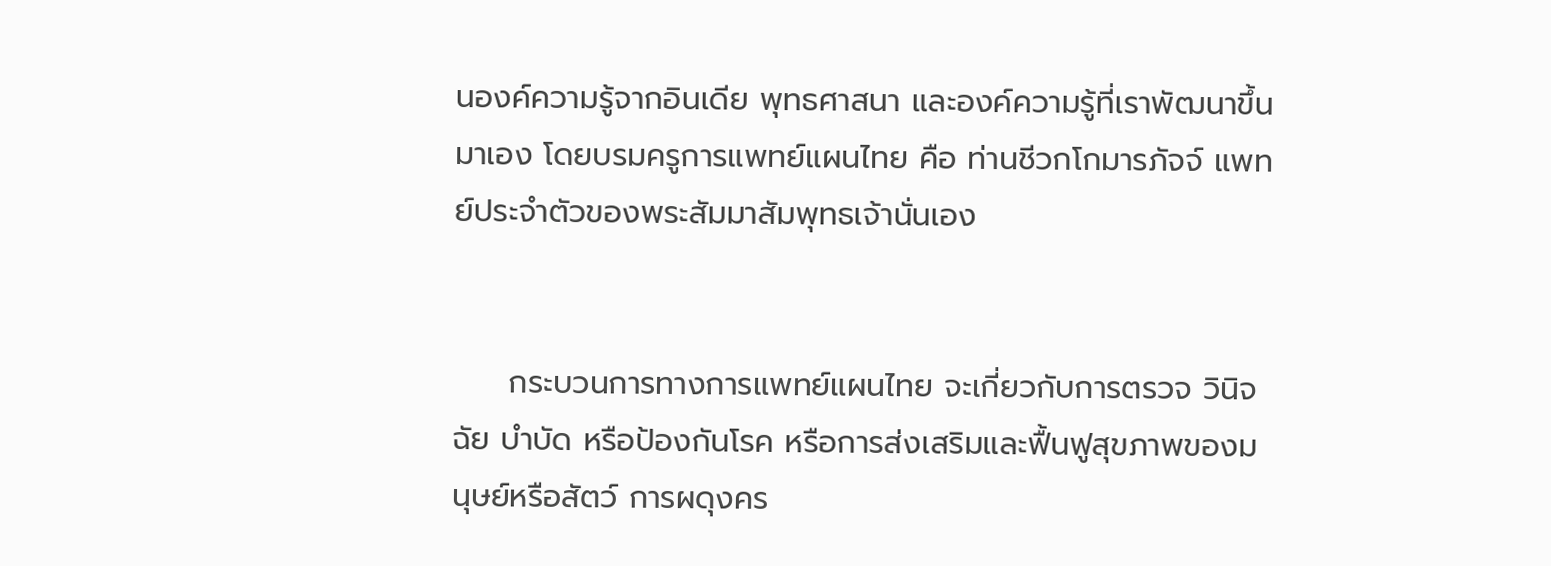นองค์ความรู้จากอินเดีย พุทธศาสนา และองค์ความรู้ที่เราพัฒนาขึ้นมาเอง โดยบรมครูการแพทย์แผนไทย คือ ท่านชีวกโกมารภัจจ์ แพทย์ประจำตัวของพระสัมมาสัมพุทธเจ้านั่นเอง


     กระบวนการทางการแพทย์แผนไทย จะเกี่ยวกับการตรวจ วินิจฉัย บำบัด หรือป้องกันโรค หรือการส่งเสริมและฟื้นฟูสุขภาพของมนุษย์หรือสัตว์ การผดุงคร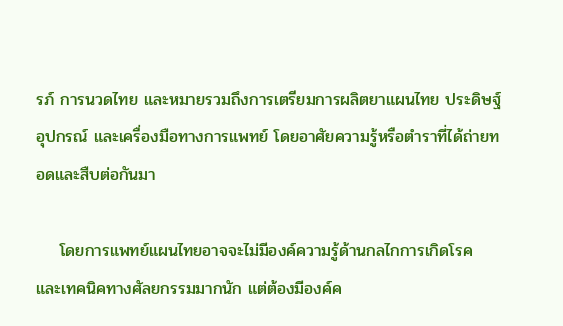รภ์ การนวดไทย และหมายรวมถึงการเตรียมการผลิตยาแผนไทย ประดิษฐ์อุปกรณ์ และเครื่องมือทางการแพทย์ โดยอาศัยความรู้หรือตำราที่ได้ถ่ายทอดและสืบต่อกันมา

    โดยการแพทย์แผนไทยอาจจะไม่มีองค์ความรู้ด้านกลไกการเกิดโรค และเทคนิคทางศัลยกรรมมากนัก แต่ต้องมีองค์ค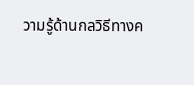วามรู้ด้านกลวิธีทางค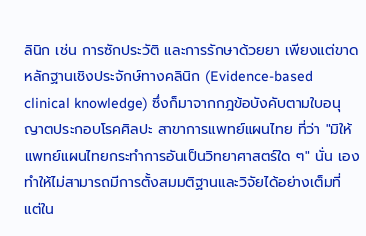ลินิก เช่น การซักประวัติ และการรักษาด้วยยา เพียงแต่ขาดหลักฐานเชิงประจักษ์ทางคลินิก (Evidence-based clinical knowledge) ซึ่งก็มาจากกฎข้อบังคับตามใบอนุญาตประกอบโรคศิลปะ สาขาการแพทย์แผนไทย ที่ว่า "มิให้แพทย์แผนไทยกระทำการอันเป็นวิทยาศาสตร์ใด ๆ" นั่น เอง ทำให้ไม่สามารถมีการตั้งสมมติฐานและวิจัยได้อย่างเต็มที่ แต่ใน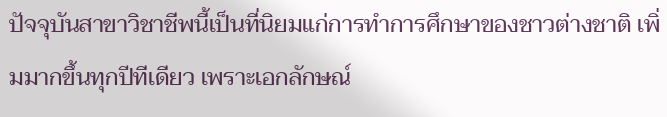ปัจจุบันสาขาวิชาชีพนี้เป็นที่นิยมแก่การทำการศึกษาของชาวต่างชาติ เพิ่มมากขึ้นทุกปีทีเดียว เพราะเอกลักษณ์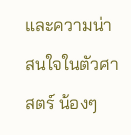และความน่าสนใจในตัวศาสตร์ น้องๆ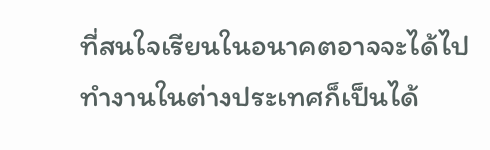ที่สนใจเรียนในอนาคตอาจจะได้ไปทำงานในต่างประเทศก็เป็นได้